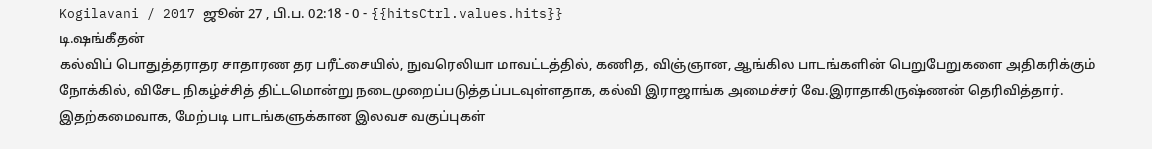Kogilavani / 2017 ஜூன் 27 , பி.ப. 02:18 - 0 - {{hitsCtrl.values.hits}}
டி.ஷங்கீதன்
கல்விப் பொதுத்தராதர சாதாரண தர பரீட்சையில், நுவரெலியா மாவட்டத்தில், கணித, விஞ்ஞான, ஆங்கில பாடங்களின் பெறுபேறுகளை அதிகரிக்கும் நோக்கில், விசேட நிகழ்ச்சித் திட்டமொன்று நடைமுறைப்படுத்தப்படவுள்ளதாக, கல்வி இராஜாங்க அமைச்சர் வே.இராதாகிருஷ்ணன் தெரிவித்தார்.
இதற்கமைவாக, மேற்படி பாடங்களுக்கான இலவச வகுப்புகள்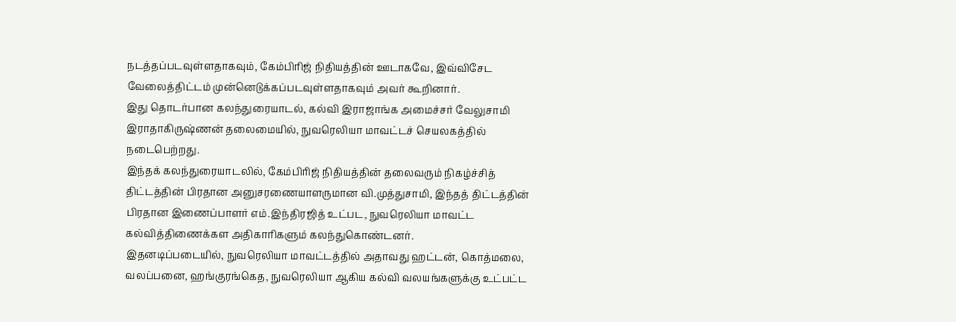நடத்தப்படவுள்ளதாகவும், கேம்பிரிஜ் நிதியத்தின் ஊடாகவே, இவ்விசேட வேலைத்திட்டம் முன்னெடுக்கப்படவுள்ளதாகவும் அவர் கூறினார்.
இது தொடர்பான கலந்துரையாடல், கல்வி இராஜாங்க அமைச்சர் வேலுசாமி இராதாகிருஷ்ணன் தலைமையில், நுவரெலியா மாவட்டச் செயலகத்தில் நடைபெற்றது.
இந்தக் கலந்துரையாடலில், கேம்பிரிஜ் நிதியத்தின் தலைவரும் நிகழ்ச்சித் திட்டத்தின் பிரதான அனுசரணையாளருமான வி.முத்துசாமி, இந்தத் திட்டத்தின் பிரதான இணைப்பாளர் எம்.இந்திரஜித் உட்பட, நுவரெலியா மாவட்ட கல்வித்திணைக்கள அதிகாரிகளும் கலந்துகொண்டனர்.
இதனடிப்படையில், நுவரெலியா மாவட்டத்தில் அதாவது ஹட்டன், கொத்மலை, வலப்பனை, ஹங்குரங்கெத, நுவரெலியா ஆகிய கல்வி வலயங்களுக்கு உட்பட்ட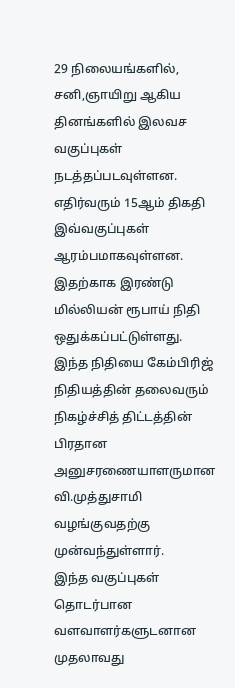29 நிலையங்களில், சனி,ஞாயிறு ஆகிய தினங்களில் இலவச வகுப்புகள் நடத்தப்படவுள்ளன.
எதிர்வரும் 15ஆம் திகதி இவ்வகுப்புகள் ஆரம்பமாகவுள்ளன. இதற்காக இரண்டு மில்லியன் ரூபாய் நிதி ஒதுக்கப்பட்டுள்ளது. இந்த நிதியை கேம்பிரிஜ் நிதியத்தின் தலைவரும் நிகழ்ச்சித் திட்டத்தின் பிரதான அனுசரணையாளருமான வி.முத்துசாமி வழங்குவதற்கு முன்வந்துள்ளார்.
இந்த வகுப்புகள் தொடர்பான வளவாளர்களுடனான முதலாவது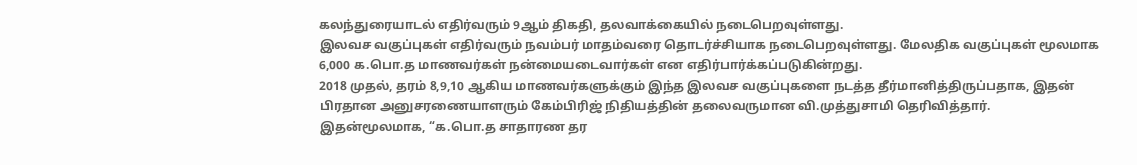கலந்துரையாடல் எதிர்வரும் 9ஆம் திகதி, தலவாக்கையில் நடைபெறவுள்ளது.
இலவச வகுப்புகள் எதிர்வரும் நவம்பர் மாதம்வரை தொடர்ச்சியாக நடைபெறவுள்ளது. மேலதிக வகுப்புகள் மூலமாக 6,000 க.பொ.த மாணவர்கள் நன்மையடைவார்கள் என எதிர்பார்க்கப்படுகின்றது.
2018 முதல், தரம் 8,9,10 ஆகிய மாணவர்களுக்கும் இந்த இலவச வகுப்புகளை நடத்த தீர்மானித்திருப்பதாக, இதன் பிரதான அனுசரணையாளரும் கேம்பிரிஜ் நிதியத்தின் தலைவருமான வி.முத்துசாமி தெரிவித்தார்.
இதன்மூலமாக, “க.பொ.த சாதாரண தர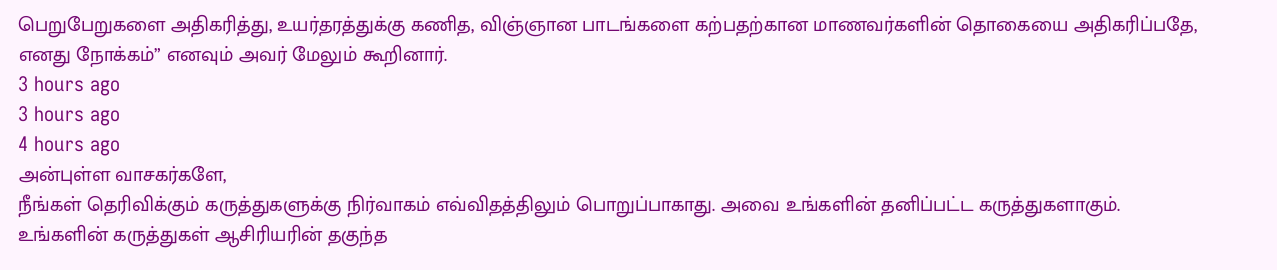பெறுபேறுகளை அதிகரித்து, உயர்தரத்துக்கு கணித, விஞ்ஞான பாடங்களை கற்பதற்கான மாணவர்களின் தொகையை அதிகரிப்பதே, எனது நோக்கம்” எனவும் அவர் மேலும் கூறினார்.
3 hours ago
3 hours ago
4 hours ago
அன்புள்ள வாசகர்களே,
நீங்கள் தெரிவிக்கும் கருத்துகளுக்கு நிர்வாகம் எவ்விதத்திலும் பொறுப்பாகாது. அவை உங்களின் தனிப்பட்ட கருத்துகளாகும். உங்களின் கருத்துகள் ஆசிரியரின் தகுந்த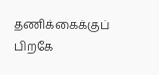தணிக்கைக்குப் பிறகே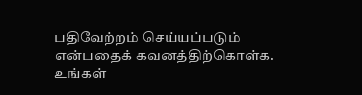பதிவேற்றம் செய்யப்படும் என்பதைக் கவனத்திற்கொள்க. உங்கள்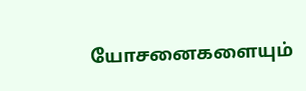யோசனைகளையும்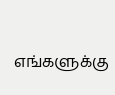எங்களுக்கு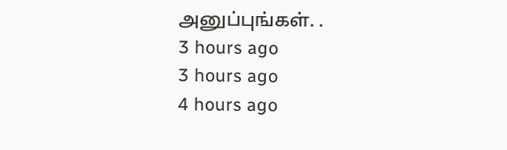அனுப்புங்கள். .
3 hours ago
3 hours ago
4 hours ago